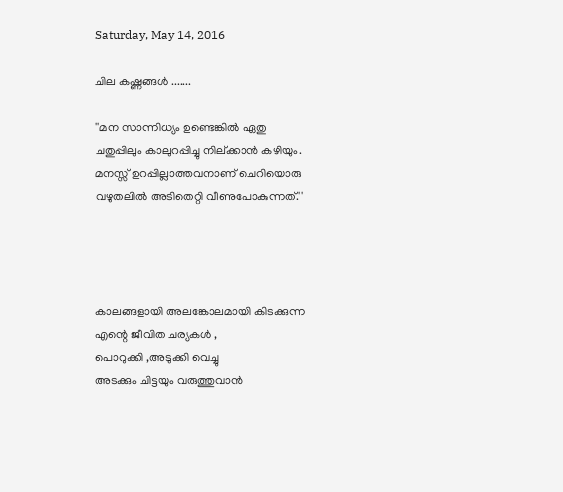Saturday, May 14, 2016

ചില കഷ്ണങ്ങള്‍ .......

''മന സാന്നിധ്യം ഉണ്ടെങ്കിൽ ഏതു
ചതുപ്പിലും കാലുറപ്പിച്ചു നില്ക്കാൻ കഴിയും.
മനസ്സ് ഉറപ്പില്ലാത്തവനാണ് ചെറിയൊരു
വഴുതലിൽ അടിതെറ്റി വീണുപോകുന്നത്.''




കാലങ്ങളായി അലങ്കോലമായി കിടക്കുന്ന
എന്റെ ജീവിത ചര്യകൾ ,
പൊറുക്കി ,അടുക്കി വെച്ചു
അടക്കും ചിട്ടയും വരുത്തുവാൻ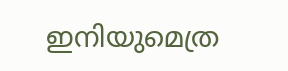ഇനിയുമെത്ര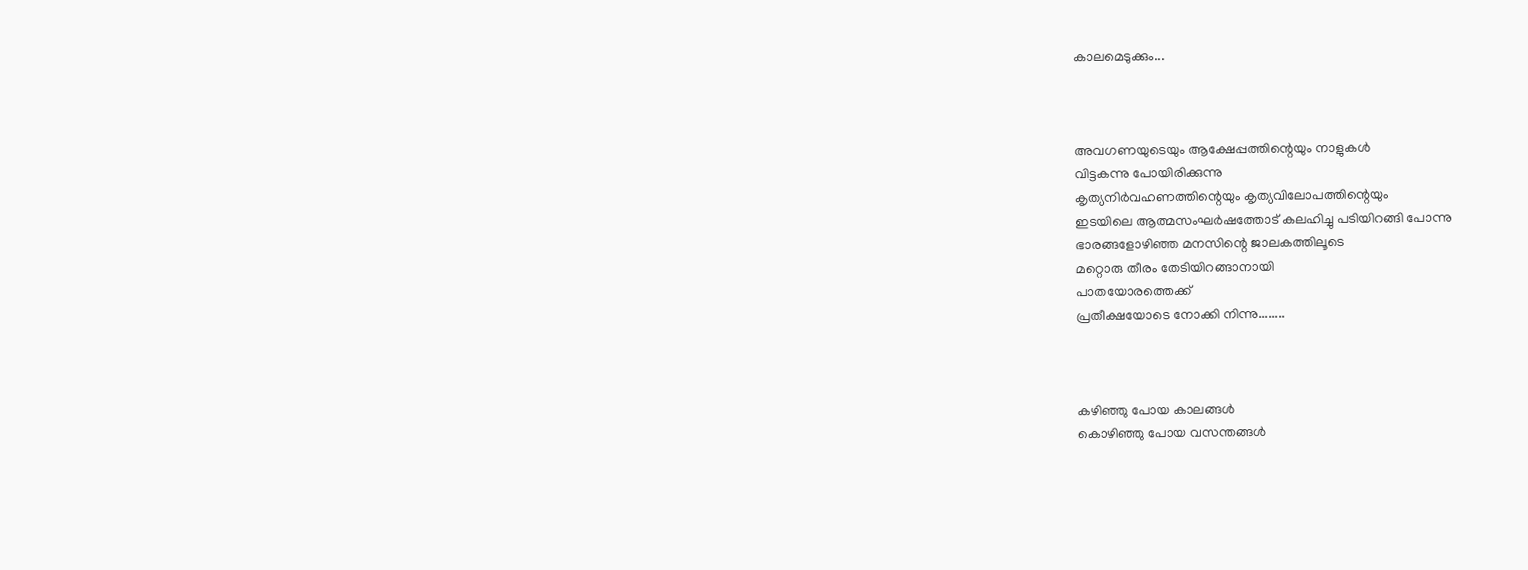കാലമെടുക്കും...



അവഗണയുടെയും ആക്ഷേപ്പത്തിന്റെയും നാളുകള്‍
വിട്ടകന്നു പോയിരിക്കുന്നു
കൃത്യനിര്‍വഹണത്തിന്റെയും കൃത്യവിലോപത്തിന്റെയും
ഇടയിലെ ആത്മസംഘര്‍ഷത്തോട് കലഹിച്ചു പടിയിറങ്ങി പോന്നു
ഭാരങ്ങളോഴിഞ്ഞ മനസിന്റെ ജാലകത്തിലൂടെ
മറ്റൊരു തീരം തേടിയിറങ്ങാനായി
പാതയോരത്തെക്ക്
പ്രതീക്ഷയോടെ നോക്കി നിന്നു........



കഴിഞ്ഞു പോയ കാലങ്ങള്‍
കൊഴിഞ്ഞു പോയ വസന്തങ്ങള്‍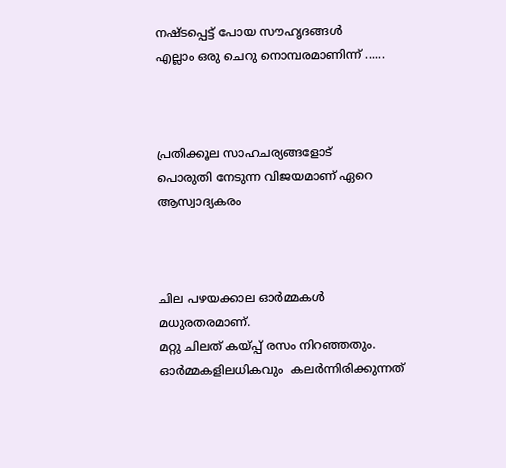നഷ്ടപ്പെട്ട് പോയ സൗഹൃദങ്ങള്‍
എല്ലാം ഒരു ചെറു നൊമ്പരമാണിന്ന് ......



പ്രതിക്കൂല സാഹചര്യങ്ങളോട്
പൊരുതി നേടുന്ന വിജയമാണ് ഏറെ ആസ്വാദ്യകരം



ചില പഴയക്കാല ഓര്‍മ്മകള്‍ മധുരതരമാണ്.
മറ്റു ചിലത് കയ്പ്പ് രസം നിറഞ്ഞതും.
ഓര്‍മ്മകളിലധികവും  കലര്‍ന്നിരിക്കുന്നത്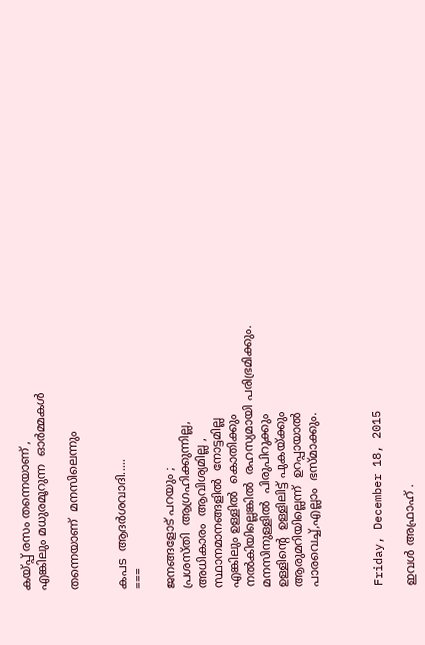കയ്പ്പ് രസം തന്നെയാണ് ,
എങ്കിലും മധുരമൂറുന്ന  ഓര്‍മ്മകള്‍

തന്നെയാണ്  മനസിലെന്നും


കപട  ആദര്‍ശവാദി.....
===

ജനങ്ങളോട് പറയും ;
പ്രശസ്തി  ആഗ്രഹിക്കുന്നില്ല,
അധികാരം  ആവിശ്യമില്ല ,
സ്ഥാനമാനങ്ങളില്‍  നോട്ടമില്ല
എങ്കിലും ഉള്ളില്‍  കൊതിക്കും
നല്‍കിയില്ലെങ്കില്‍  രഹസ്യമായി പരിഭ്രമിക്കും.
മനസിനുള്ളില്‍  പിരുപിറുക്കും
ഉള്ളിന്റെ  ഉള്ളിലിട്ട് പുകയ്ക്കും
ആരുമറിയില്ലെന്ന്  ഉറപ്പായാല്‍
പാരവെച്ച്,എല്ലാം  ഭസ്മാക്കും.



Friday, December 18, 2015

ഇവള്‍ അഫ്രാഹ് .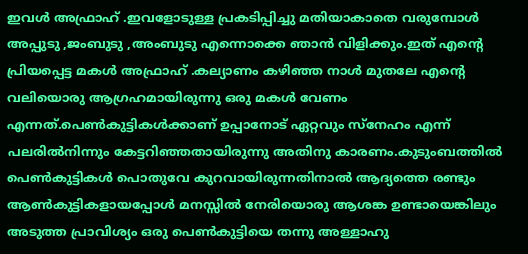ഇവള്‍ അഫ്രാഹ് .ഇവളോടുള്ള പ്രകടിപ്പിച്ചു മതിയാകാതെ വരുമ്പോള്‍ അപ്പുടു ,ജംബുടു ,അംബുടു എന്നൊക്കെ ഞാന്‍ വിളിക്കും.ഇത് എന്റെ പ്രിയപ്പെട്ട മകള്‍ അഫ്രാഹ് .കല്യാണം കഴിഞ്ഞ നാള്‍ മുതലേ എന്റെ വലിയൊരു ആഗ്രഹമായിരുന്നു ഒരു മകള്‍ വേണം എന്നത്.പെണ്‍കുട്ടികള്‍ക്കാണ് ഉപ്പാനോട് ഏറ്റവും സ്നേഹം എന്ന് പലരില്‍നിന്നും കേട്ടറിഞ്ഞതായിരുന്നു അതിനു കാരണം.കുടുംബത്തില്‍ പെണ്‍കുട്ടികള്‍ പൊതുവേ കുറവായിരുന്നതിനാല്‍ ആദ്യത്തെ രണ്ടും ആണ്‍കുട്ടികളായപ്പോള്‍ മനസ്സില്‍ നേരിയൊരു ആശങ്ക ഉണ്ടായെങ്കിലും അടുത്ത പ്രാവിശ്യം ഒരു പെണ്‍കുട്ടിയെ തന്നു അള്ളാഹു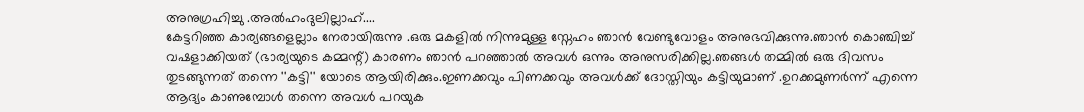അനുഗ്രഹിച്ചു .അല്‍ഹംദുലില്ലാഹ്....
കേട്ടറിഞ്ഞ കാര്യങ്ങളെല്ലാം നേരായിരുന്നു .ഒരു മകളില്‍ നിന്നുമുള്ള സ്നേഹം ഞാന്‍ വേണ്ടുവോളം അനുഭവിക്കുന്നു.ഞാന്‍ കൊഞ്ചിച്ച് വഷളാക്കിയത് (ഭാര്യയുടെ കമ്മന്റ്) കാരണം ഞാന്‍ പറഞ്ഞാല്‍ അവള്‍ ഒന്നും അനുസരിക്കില്ല.ഞങ്ങള്‍ തമ്മില്‍ ഒരു ദിവസം തുടങ്ങുന്നത് തന്നെ ''കട്ടി'' യോടെ ആയിരിക്കും.ഇണക്കവും പിണക്കവും അവള്‍ക്ക് ദോസ്തിയും കട്ടിയുമാണ് .ഉറക്കമുണര്‍ന്ന് എന്നെ ആദ്യം കാണുമ്പോള്‍ തന്നെ അവള്‍ പറയുക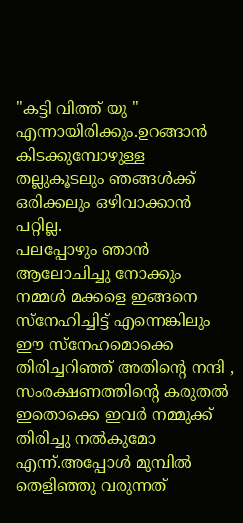"കട്ടി വിത്ത്‌ യു " എന്നായിരിക്കും.ഉറങ്ങാന്‍ കിടക്കുമ്പോഴുള്ള തല്ലുകൂടലും ഞങ്ങള്‍ക്ക്‌ ഒരിക്കലും ഒഴിവാക്കാന്‍ പറ്റില്ല.
പലപ്പോഴും ഞാന്‍ ആലോചിച്ചു നോക്കും നമ്മള്‍ മക്കളെ ഇങ്ങനെ സ്നേഹിച്ചിട്ട് എന്നെങ്കിലും ഈ സ്നേഹമൊക്കെ തിരിച്ചറിഞ്ഞ് അതിന്റെ നന്ദി , സംരക്ഷണത്തിന്റെ കരുതല്‍ ഇതൊക്കെ ഇവര്‍ നമ്മുക്ക് തിരിച്ചു നല്‍കുമോ എന്ന്.അപ്പോള്‍ മുമ്പില്‍ തെളിഞ്ഞു വരുന്നത്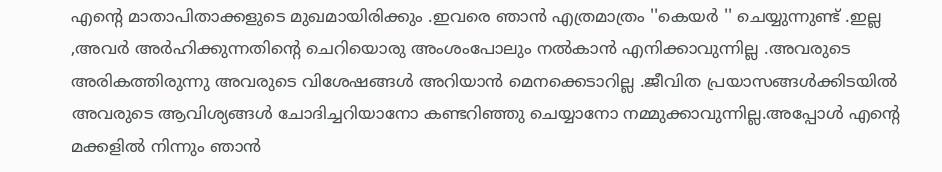എന്റെ മാതാപിതാക്കളുടെ മുഖമായിരിക്കും .ഇവരെ ഞാന്‍ എത്രമാത്രം ''കെയര്‍ '' ചെയ്യുന്നുണ്ട് .ഇല്ല ,അവര്‍ അര്‍ഹിക്കുന്നതിന്റെ ചെറിയൊരു അംശംപോലും നല്‍കാന്‍ എനിക്കാവുന്നില്ല .അവരുടെ അരികത്തിരുന്നു അവരുടെ വിശേഷങ്ങള്‍ അറിയാന്‍ മെനക്കെടാറില്ല .ജീവിത പ്രയാസങ്ങള്‍ക്കിടയില്‍ അവരുടെ ആവിശ്യങ്ങള്‍ ചോദിച്ചറിയാനോ കണ്ടറിഞ്ഞു ചെയ്യാനോ നമ്മുക്കാവുന്നില്ല.അപ്പോള്‍ എന്റെ മക്കളില്‍ നിന്നും ഞാന്‍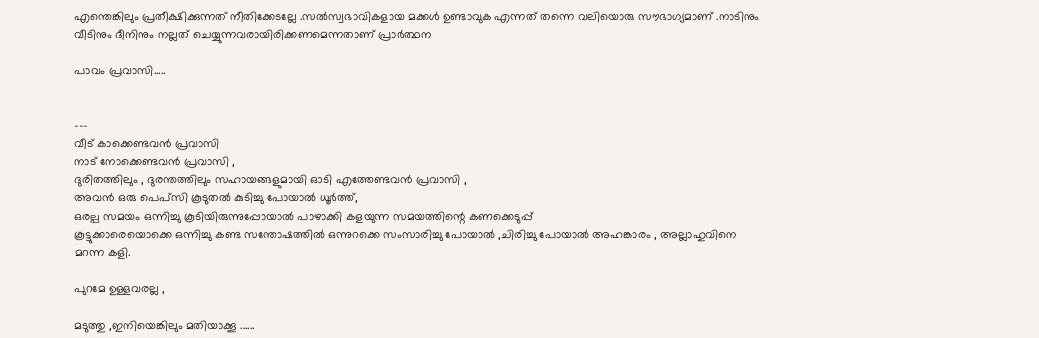എന്തെങ്കിലും പ്രതീക്ഷിക്കുന്നത് നീതിക്കേടല്ലേ .സല്‍സ്വഭാവികളായ മക്കള്‍ ഉണ്ടാവുക എന്നത് തന്നെ വലിയൊരു സൗഭാഗ്യമാണ് .നാടിനും വീടിനും ദീനിനും നല്ലത് ചെയ്യുന്നവരായിരിക്കണമെന്നതാണ് പ്രാര്‍ത്ഥന

പാവം പ്രവാസി.....


---
വീട് കാക്കെണ്ടവന്‍ പ്രവാസി
നാട് നോക്കെണ്ടവന്‍ പ്രവാസി ,
ദുരിതത്തിലും , ദുരന്തത്തിലും സഹായങ്ങളുമായി ഓടി എത്തേണ്ടവന്‍ പ്രവാസി ,
അവന്‍ ഒരു പെപ്സി കൂടുതല്‍ കുടിച്ചു പോയാല്‍ ധൂര്‍ത്ത്,
ഒരല്പ സമയം ഒന്നിച്ചു കൂടിയിരുന്നുപ്പോയാല്‍ പാഴാക്കി കളയുന്ന സമയത്തിന്റെ കണക്കെടുപ്പ്
കൂട്ടുക്കാരെയൊക്കെ ഒന്നിച്ചു കണ്ട സന്തോഷത്തില്‍ ഒന്നുറക്കെ സംസാരിച്ചു പോയാല്‍ ,ചിരിച്ചു പോയാല്‍ അഹങ്കാരം , അല്ലാഹുവിനെ മറന്ന കളി.

പുറമേ ഉള്ളവരല്ല ,

മടുത്തു ,ഇനിയെങ്കിലും മതിയാക്കൂ ......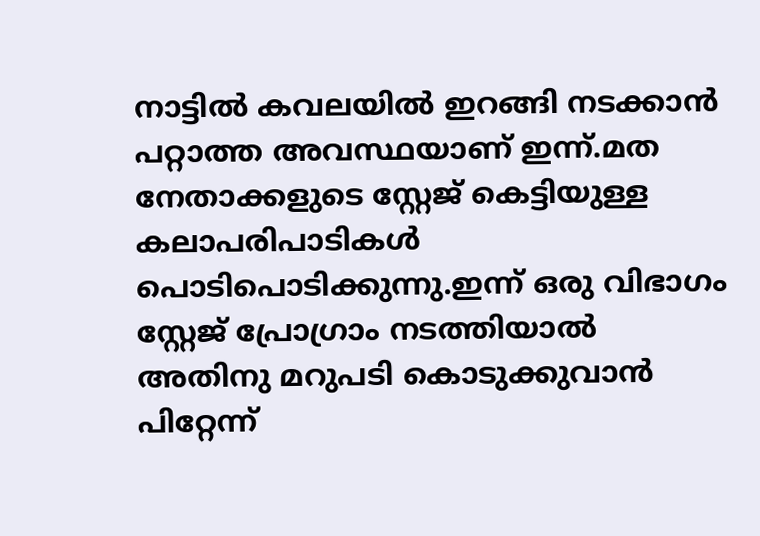നാട്ടില്‍ കവലയില്‍ ഇറങ്ങി നടക്കാന്‍ പറ്റാത്ത അവസ്ഥയാണ് ഇന്ന്.മത നേതാക്കളുടെ സ്റ്റേജ് കെട്ടിയുള്ള കലാപരിപാടികള്‍ പൊടിപൊടിക്കുന്നു.ഇന്ന് ഒരു വിഭാഗം സ്റ്റേജ് പ്രോഗ്രാം നടത്തിയാല്‍ അതിനു മറുപടി കൊടുക്കുവാന്‍ പിറ്റേന്ന്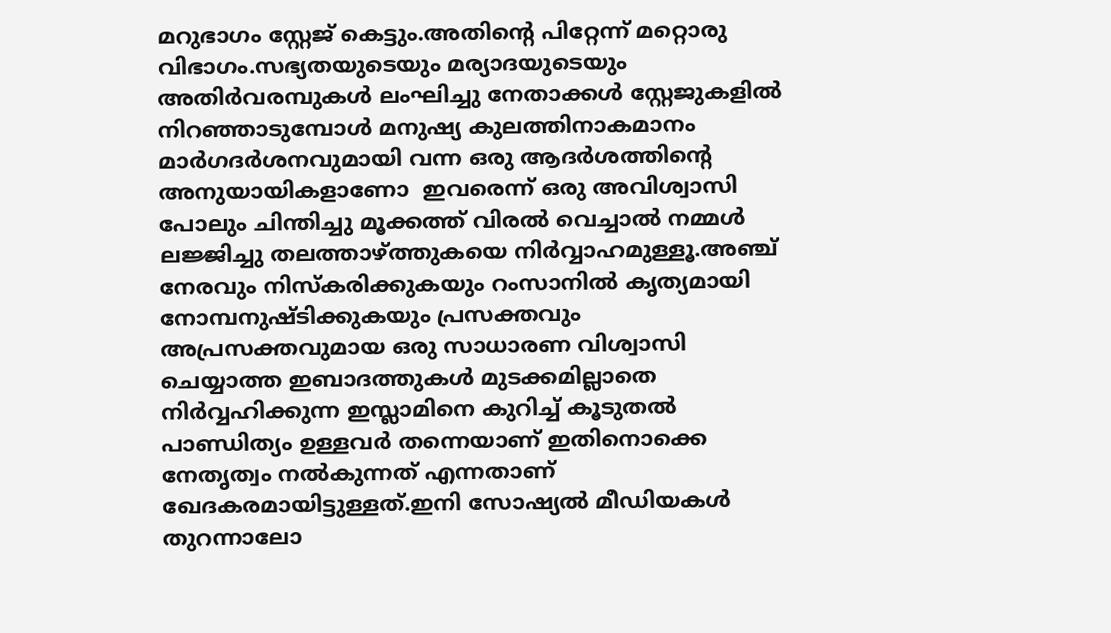മറുഭാഗം സ്റ്റേജ് കെട്ടും.അതിന്റെ പിറ്റേന്ന് മറ്റൊരു വിഭാഗം.സഭ്യതയുടെയും മര്യാദയുടെയും അതിര്‍വരമ്പുകള്‍ ലംഘിച്ചു നേതാക്കള്‍ സ്റ്റേജുകളില്‍ നിറഞ്ഞാടുമ്പോള്‍ മനുഷ്യ കുലത്തിനാകമാനം മാര്‍ഗദര്‍ശനവുമായി വന്ന ഒരു ആദര്‍ശത്തിന്റെ  അനുയായികളാണോ  ഇവരെന്ന് ഒരു അവിശ്വാസി പോലും ചിന്തിച്ചു മൂക്കത്ത്‌ വിരല്‍ വെച്ചാല്‍ നമ്മള്‍ ലജ്ജിച്ചു തലത്താഴ്ത്തുകയെ നിര്‍വ്വാഹമുള്ളൂ.അഞ്ച് നേരവും നിസ്കരിക്കുകയും റംസാനില്‍ കൃത്യമായി നോമ്പനുഷ്ടിക്കുകയും പ്രസക്തവും അപ്രസക്തവുമായ ഒരു സാധാരണ വിശ്വാസി ചെയ്യാത്ത ഇബാദത്തുകള്‍ മുടക്കമില്ലാതെ നിര്‍വ്വഹിക്കുന്ന ഇസ്ലാമിനെ കുറിച്ച് കൂടുതല്‍ പാണ്ഡിത്യം ഉള്ളവര്‍ തന്നെയാണ് ഇതിനൊക്കെ നേതൃത്വം നല്‍കുന്നത് എന്നതാണ് ഖേദകരമായിട്ടുള്ളത്.ഇനി സോഷ്യല്‍ മീഡിയകള്‍ തുറന്നാലോ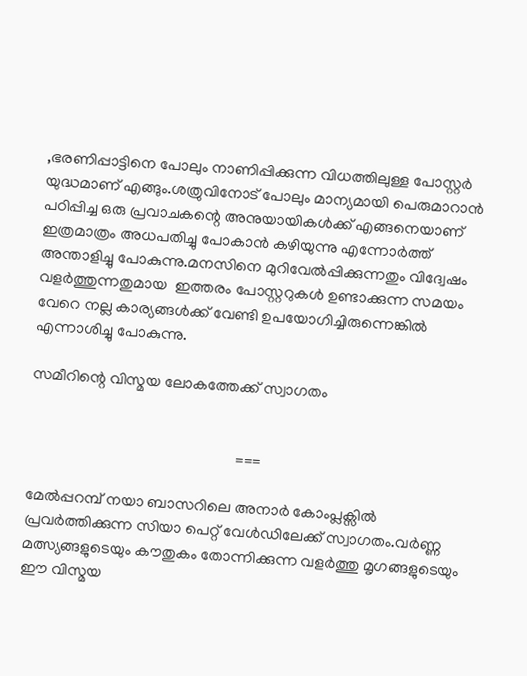,ഭരണിപ്പാട്ടിനെ പോലും നാണിപ്പിക്കുന്ന വിധത്തിലുള്ള പോസ്റ്റര്‍ യുദ്ധമാണ് എങ്ങും.ശത്രുവിനോട് പോലും മാന്യമായി പെരുമാറാന്‍ പഠിപ്പിച്ച ഒരു പ്രവാചകന്റെ അനുയായികള്‍ക്ക് എങ്ങനെയാണ് ഇത്രമാത്രം അധപതിച്ചു പോകാന്‍ കഴിയുന്നു എന്നോര്‍ത്ത് അന്താളിച്ചു പോകുന്നു.മനസിനെ മുറിവേല്‍പ്പിക്കുന്നതും വിദ്വേഷം വളര്‍ത്തുന്നതുമായ  ഇത്തരം പോസ്റ്ററുകള്‍ ഉണ്ടാക്കുന്ന സമയം  വേറെ നല്ല കാര്യങ്ങള്‍ക്ക് വേണ്ടി ഉപയോഗിച്ചിരുന്നെങ്കില്‍ എന്നാശിച്ചു പോകുന്നു.

സമീറിന്റെ വിസ്മയ ലോകത്തേക്ക് സ്വാഗതം


                                                     ===

മേല്‍പ്പറമ്പ് നയാ ബാസറിലെ അനാര്‍ കോംപ്ലക്സില്‍ പ്രവര്‍ത്തിക്കുന്ന സിയാ പെറ്റ് വേള്‍ഡിലേക്ക് സ്വാഗതം.വര്‍ണ്ണ മത്സ്യങ്ങളുടെയും കൗതുകം തോന്നിക്കുന്ന വളര്‍ത്തു മൃഗങ്ങളുടെയും ഈ വിസ്മയ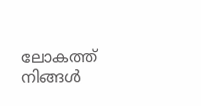ലോകത്ത് നിങ്ങള്‍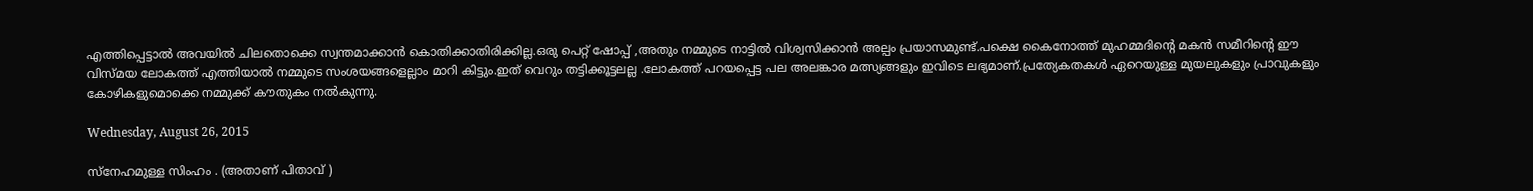എത്തിപ്പെട്ടാല്‍ അവയില്‍ ചിലതൊക്കെ സ്വന്തമാക്കാന്‍ കൊതിക്കാതിരിക്കില്ല.ഒരു പെറ്റ് ഷോപ്പ് ,അതും നമ്മുടെ നാട്ടില്‍ വിശ്വസിക്കാന്‍ അല്പം പ്രയാസമുണ്ട്.പക്ഷെ കൈനോത്ത് മുഹമ്മദിന്റെ മകന്‍ സമീറിന്റെ ഈ വിസ്മയ ലോകത്ത്‌ എത്തിയാല്‍ നമ്മുടെ സംശയങ്ങളെല്ലാം മാറി കിട്ടും.ഇത് വെറും തട്ടിക്കൂട്ടലല്ല .ലോകത്ത്‌ പറയപ്പെട്ട പല അലങ്കാര മത്സ്യങ്ങളും ഇവിടെ ലഭ്യമാണ്.പ്രത്യേകതകള്‍ ഏറെയുള്ള മുയലുകളും പ്രാവുകളും കോഴികളുമൊക്കെ നമ്മുക്ക് കൗതുകം നല്‍കുന്നു.

Wednesday, August 26, 2015

സ്നേഹമുള്ള സിംഹം . (അതാണ്‌ പിതാവ് )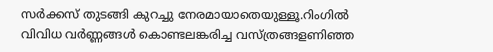സര്‍ക്കസ് തുടങ്ങി കുറച്ചു നേരമായാതെയുള്ളൂ.റിംഗില്‍ വിവിധ വര്‍ണ്ണങ്ങള്‍ കൊണ്ടലങ്കരിച്ച വസ്ത്രങ്ങളണിഞ്ഞ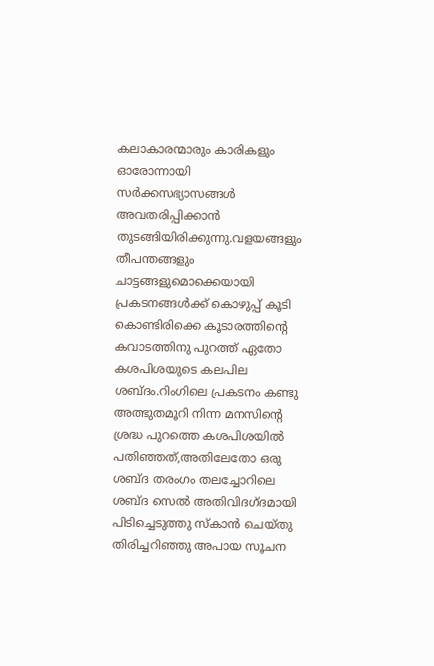കലാകാരന്മാരും കാരികളും ഓരോന്നായി സര്‍ക്കസഭ്യാസങ്ങള്‍ അവതരിപ്പിക്കാന്‍ തുടങ്ങിയിരിക്കുന്നു.വളയങ്ങളും തീപന്തങ്ങളും ചാട്ടങ്ങളുമൊക്കെയായി പ്രകടനങ്ങള്‍ക്ക് കൊഴുപ്പ് കൂടി കൊണ്ടിരിക്കെ കൂടാരത്തിന്റെ കവാടത്തിനു പുറത്ത് ഏതോ കശപിശയുടെ കലപില ശബ്ദം.റിംഗിലെ പ്രകടനം കണ്ടു അത്ഭുതമൂറി നിന്ന മനസിന്റെ ശ്രദ്ധ പുറത്തെ കശപിശയില്‍ പതിഞ്ഞത്,അതിലേതോ ഒരു ശബ്ദ തരംഗം തലച്ചോറിലെ ശബ്ദ സെല്‍ അതിവിദഗ്ദമായി പിടിച്ചെടുത്തു സ്കാന്‍ ചെയ്തു തിരിച്ചറിഞ്ഞു അപായ സൂചന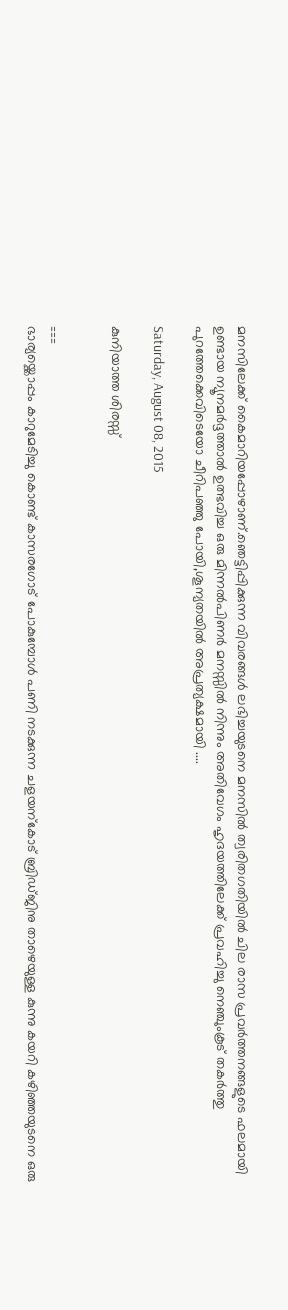മനസിലേക്ക് കൈമാറിയപ്പോഴാണ്.ഞെട്ടിപ്പിക്കുന്ന വിവരങ്ങള്‍ ലഭിച്ചയുടനെ മനസില്‍ ത്വരിതഗതിയില്‍ ചില രാസ പ്രവര്‍ത്തനങ്ങളുടെ ഫലമായി ഉണ്ടായ ന്യൂനമര്‍ദ്ദത്താല്‍ ഉത്ഭവിച്ച ഒരു മിന്നല്‍പിണര്‍ മനസ്സില്‍ നിന്നും അതിവേഗം ഹൃദയത്തിലേക്ക് പ്രവഹിച്ചു നെഞ്ചുംകൂട് തകര്‍ത്തു പുറത്തേക്കെവിടെയോ ചീറിപഞ്ഞു പോയി,ശൂന്യതയില്‍ അപ്രത്യക്ഷമായി ....

Saturday, August 08, 2015

കുനിയാത്ത ശിരസ്സ്


===
ഭാര്യയ്ക്കൊപ്പം കാറുമേടിച്ചു കൊണ്ട് കാസരഗോട് പോകുമ്പോള്‍ പണി നടക്കുന്ന ചളയന്കോട് ബ്രിഡ്ജിനു താഴെയുള്ള കുന്നു കയറി കഴിഞ്ഞയുടനെ ഒരു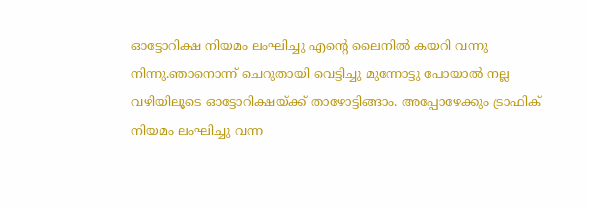ഓട്ടോറിക്ഷ നിയമം ലംഘിച്ചു എന്റെ ലൈനില്‍ കയറി വന്നു നിന്നു.ഞാനൊന്ന് ചെറുതായി വെട്ടിച്ചു മുന്നോട്ടു പോയാല്‍ നല്ല വഴിയിലൂടെ ഓട്ടോറിക്ഷയ്ക്ക് താഴോട്ടിങ്ങാം. അപ്പോഴേക്കും ട്രാഫിക് നിയമം ലംഘിച്ചു വന്ന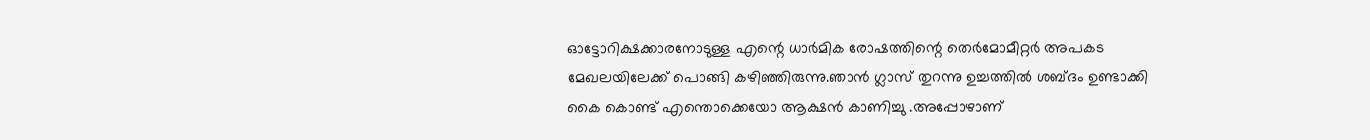ഓട്ടോറിക്ഷക്കാരനോടുള്ള എന്റെ ധാര്‍മിക രോഷത്തിന്റെ തെര്‍മോമീറ്റര്‍ അപകട മേഖലയിലേക്ക് പൊങ്ങി കഴിഞ്ഞിരുന്നു.ഞാന്‍ ഗ്ലാസ്‌ തുറന്നു ഉച്ചത്തില്‍ ശബ്ദം ഉണ്ടാക്കി കൈ കൊണ്ട് എന്തൊക്കെയോ ആക്ഷന്‍ കാണിച്ചു .അപ്പോഴാണ്‌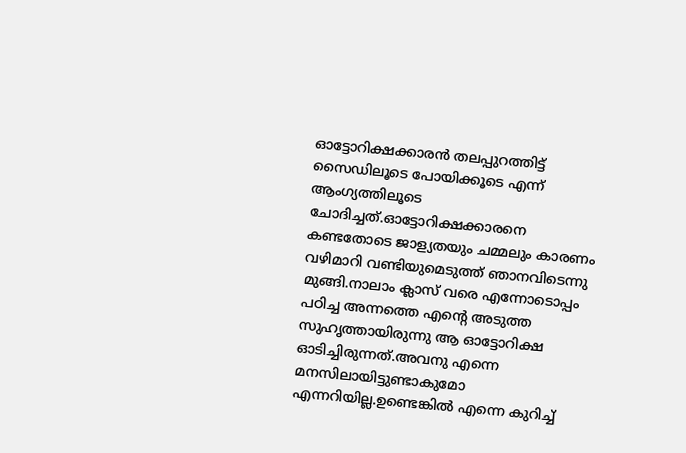ഓട്ടോറിക്ഷക്കാരന്‍ തലപ്പുറത്തിട്ട് സൈഡിലൂടെ പോയിക്കൂടെ എന്ന് ആംഗ്യത്തിലൂടെ ചോദിച്ചത്.ഓട്ടോറിക്ഷക്കാരനെ കണ്ടതോടെ ജാള്യതയും ചമ്മലും കാരണം വഴിമാറി വണ്ടിയുമെടുത്ത് ഞാനവിടെന്നു മുങ്ങി.നാലാം ക്ലാസ് വരെ എന്നോടൊപ്പം പഠിച്ച അന്നത്തെ എന്റെ അടുത്ത സുഹൃത്തായിരുന്നു ആ ഓട്ടോറിക്ഷ ഓടിച്ചിരുന്നത്.അവനു എന്നെ മനസിലായിട്ടുണ്ടാകുമോ എന്നറിയില്ല.ഉണ്ടെങ്കില്‍ എന്നെ കുറിച്ച്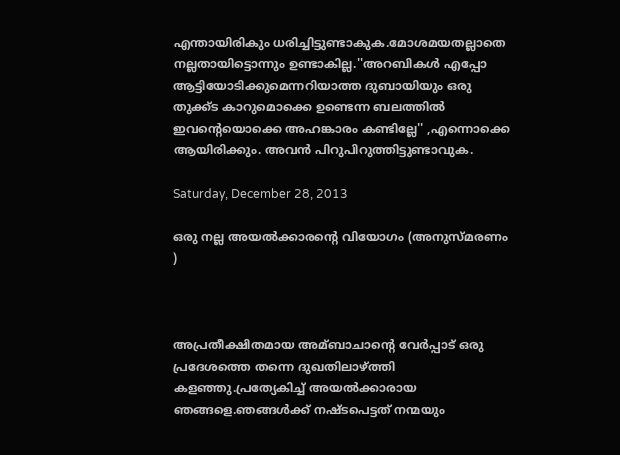എന്തായിരികും ധരിച്ചിട്ടുണ്ടാകുക.മോശമയതല്ലാതെ നല്ലതായിട്ടൊന്നും ഉണ്ടാകില്ല.''അറബികള്‍ എപ്പോ ആട്ടിയോടിക്കുമെന്നറിയാത്ത ദുബായിയും ഒരു തുക്ക്ട കാറുമൊക്കെ ഉണ്ടെന്ന ബലത്തില്‍ ഇവന്റെയൊക്കെ അഹങ്കാരം കണ്ടില്ലേ'' ,എന്നൊക്കെ ആയിരിക്കും. അവന്‍ പിറുപിറുത്തിട്ടുണ്ടാവുക.

Saturday, December 28, 2013

ഒരു നല്ല അയല്‍ക്കാരന്റെ വിയോഗം (അനുസ്മരണം )



അപ്രതീക്ഷിതമായ അമ്ബാചാന്റെ വേര്‍പ്പാട് ഒരു പ്രദേശത്തെ തന്നെ ദുഖതിലാഴ്ത്തി കളഞ്ഞു.പ്രത്യേകിച്ച് അയല്‍ക്കാരായ ഞങ്ങളെ.ഞങ്ങള്‍ക്ക്‌ നഷ്ടപെട്ടത് നന്മയും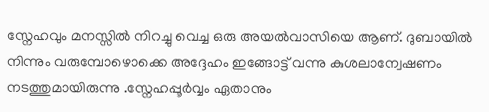സ്നേഹവും മനസ്സില്‍ നിറച്ചു വെച്ച ഒരു അയല്‍വാസിയെ ആണ്. ദുബായില്‍ നിന്നും വരുമ്പോഴൊക്കെ അദ്ദേഹം ഇങ്ങോട്ട് വന്നു കുശലാന്വേഷണം നടത്തുമായിരുന്നു .സ്നേഹപ്പൂര്‍വ്വം ഏതാനും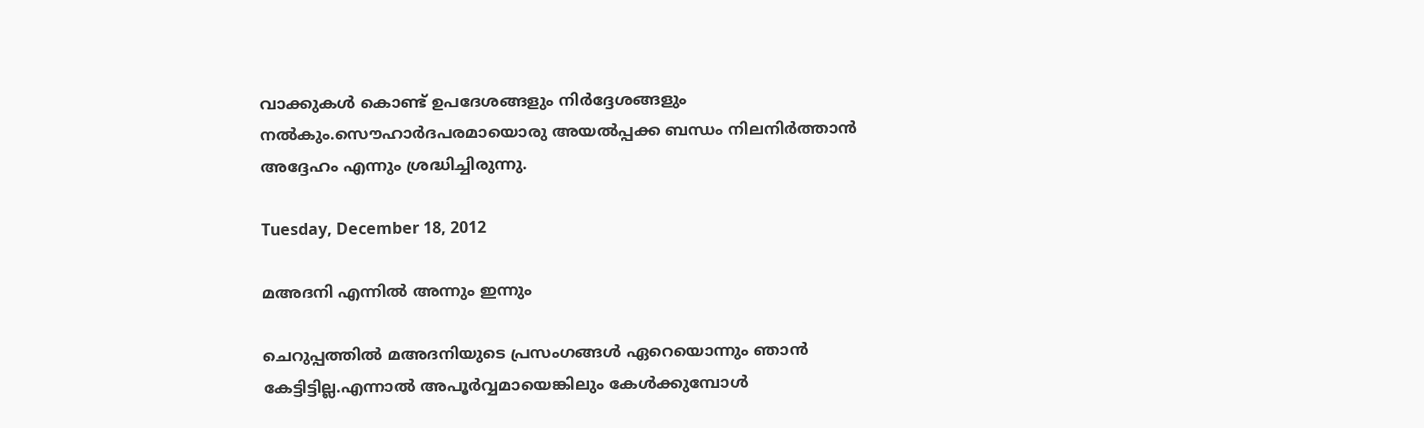വാക്കുകള്‍ കൊണ്ട് ഉപദേശങ്ങളും നിര്‍ദ്ദേശങ്ങളും നല്‍കും.സൌഹാര്‍ദപരമായൊരു അയല്‍പ്പക്ക ബന്ധം നിലനിര്‍ത്താന്‍ അദ്ദേഹം എന്നും ശ്രദ്ധിച്ചിരുന്നു.

Tuesday, December 18, 2012

മഅദനി എന്നില്‍ അന്നും ഇന്നും

ചെറുപ്പത്തില്‍ മഅദനിയുടെ പ്രസംഗങ്ങള്‍ ഏറെയൊന്നും ഞാന്‍ കേട്ടിട്ടില്ല.എന്നാല്‍ അപൂര്‍വ്വമായെങ്കിലും കേള്‍ക്കുമ്പോള്‍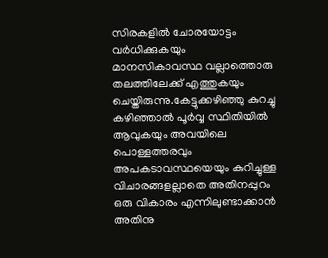സിരകളില്‍ ചോരയോട്ടം വര്‍ധിക്കുകയും മാനസികാവസ്ഥ വല്ലാത്തൊരു തലത്തിലേക്ക് എത്തുകയും ചെയ്തിരുന്നു.കേട്ടുക്കഴിഞ്ഞു കുറച്ചു കഴിഞ്ഞാല്‍ പൂര്‍വ്വ സ്ഥിതിയില്‍ ആവുകയും അവയിലെ പൊള്ളത്തരവും അപകടാവസ്ഥയെയും കുറിച്ചുള്ള വിചാരങ്ങളല്ലാതെ അതിനപ്പുറം ഒരു വികാരം എന്നിലുണ്ടാക്കാന്‍ അതിനു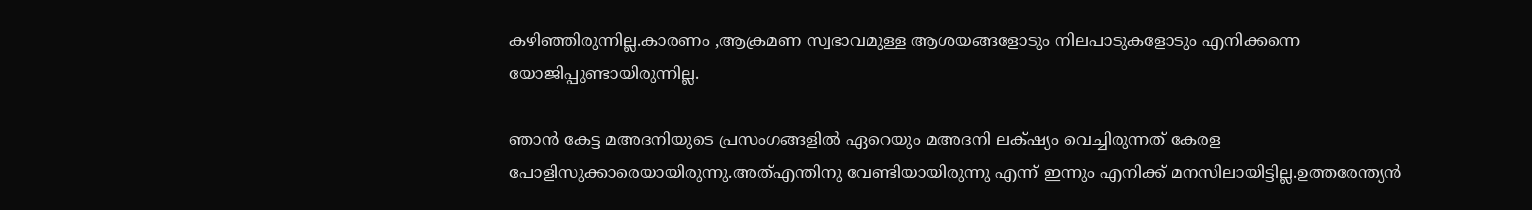കഴിഞ്ഞിരുന്നില്ല.കാരണം ,ആക്രമണ സ്വഭാവമുള്ള ആശയങ്ങളോടും നിലപാടുകളോടും എനിക്കന്നെ യോജിപ്പുണ്ടായിരുന്നില്ല.

ഞാന്‍ കേട്ട മഅദനിയുടെ പ്രസംഗങ്ങളില്‍ ഏറെയും മഅദനി ലക്‌ഷ്യം വെച്ചിരുന്നത് കേരള പോളിസുക്കാരെയായിരുന്നു.അത്എന്തിനു വേണ്ടിയായിരുന്നു എന്ന് ഇന്നും എനിക്ക് മനസിലായിട്ടില്ല.ഉത്തരേന്ത്യന്‍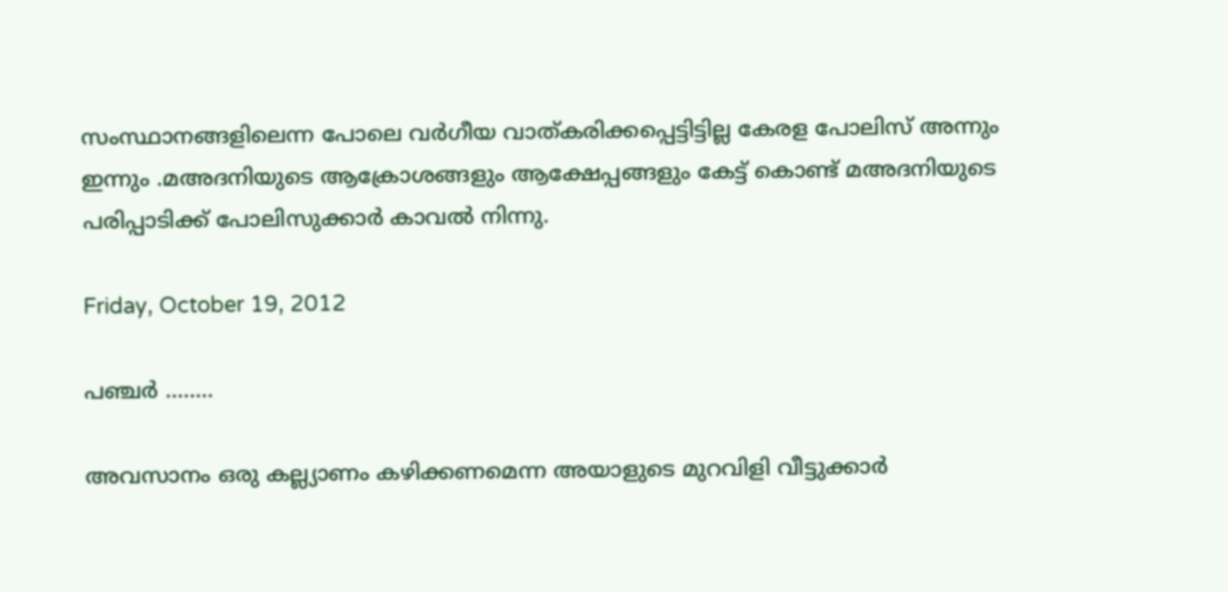സംസ്ഥാനങ്ങളിലെന്ന പോലെ വര്‍ഗീയ വാത്കരിക്കപ്പെട്ടിട്ടില്ല കേരള പോലിസ്‌ അന്നും ഇന്നും .മഅദനിയുടെ ആക്രോശങ്ങളും ആക്ഷേപ്പങ്ങളും കേട്ട് കൊണ്ട് മഅദനിയുടെ പരിപ്പാടിക്ക് പോലിസുക്കാര്‍ കാവല്‍ നിന്നു.

Friday, October 19, 2012

പഞ്ചര്‍ ........

അവസാനം ഒരു കല്ല്യാണം കഴിക്കണമെന്ന അയാളുടെ മുറവിളി വീട്ടുക്കാര്‍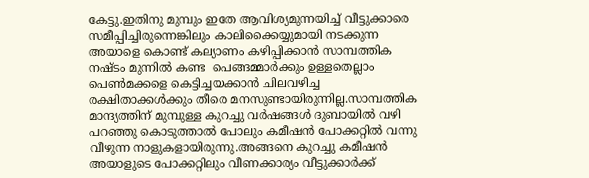കേട്ടു.ഇതിനു മുമ്പും ഇതേ ആവിശ്യമുന്നയിച്ച് വീട്ടുക്കാരെ  സമീപ്പിച്ചിരുന്നെങ്കിലും കാലിക്കൈയ്യുമായി നടക്കുന്ന അയാളെ കൊണ്ട് കല്യാണം കഴിപ്പിക്കാന്‍ സാമ്പത്തിക നഷ്ടം മുന്നില്‍ കണ്ട  പെങ്ങമ്മാര്‍ക്കും ഉള്ളതെല്ലാം പെണ്‍മക്കളെ കെട്ടിച്ചയക്കാന്‍ ചിലവഴിച്ച രക്ഷിതാക്കള്‍ക്കും തീരെ മനസുണ്ടായിരുന്നില്ല.സാമ്പത്തിക മാന്ദ്യത്തിന് മുമ്പുള്ള കുറച്ചു വര്‍ഷങ്ങള്‍ ദുബായില്‍ വഴി പറഞ്ഞു കൊടുത്താല്‍ പോലും കമീഷന്‍ പോക്കറ്റില്‍ വന്നു വീഴുന്ന നാളുകളായിരുന്നു.അങ്ങനെ കുറച്ചു കമീഷന്‍ അയാളുടെ പോക്കറ്റിലും വീണക്കാര്യം വീട്ടുക്കാര്‍ക്ക്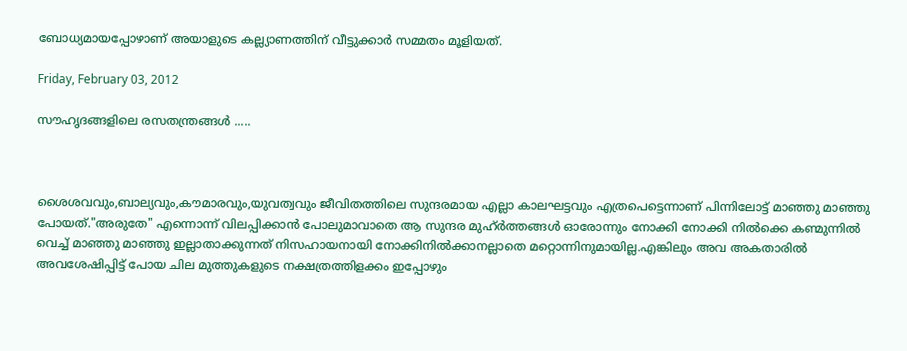ബോധ്യമായപ്പോഴാണ് അയാളുടെ കല്ല്യാണത്തിന് വീട്ടുക്കാര്‍ സമ്മതം മൂളിയത്.

Friday, February 03, 2012

സൗഹൃദങ്ങളിലെ രസതന്ത്രങ്ങള്‍ .....



ശൈശവവും,ബാല്യവും,കൗമാരവും,യുവത്വവും ജീവിതത്തിലെ സുന്ദരമായ എല്ലാ കാലഘട്ടവും എത്രപെട്ടെന്നാണ് പിന്നിലോട്ട് മാഞ്ഞു മാഞ്ഞു പോയത്."അരുതേ" എന്നൊന്ന് വിലപ്പിക്കാന്‍ പോലുമാവാതെ ആ സുന്ദര മുഹ്ര്‍ത്തങ്ങള്‍ ഓരോന്നും നോക്കി നോക്കി നില്‍ക്കെ കണ്മുന്നില്‍ വെച്ച് മാഞ്ഞു മാഞ്ഞു ഇല്ലാതാക്കുന്നത് നിസഹായനായി നോക്കിനില്‍ക്കാനല്ലാതെ മറ്റൊന്നിനുമായില്ല.എങ്കിലും അവ അകതാരില്‍ അവശേഷിപ്പിട്ട് പോയ ചില മുത്തുകളുടെ നക്ഷത്രത്തിളക്കം ഇപ്പോഴും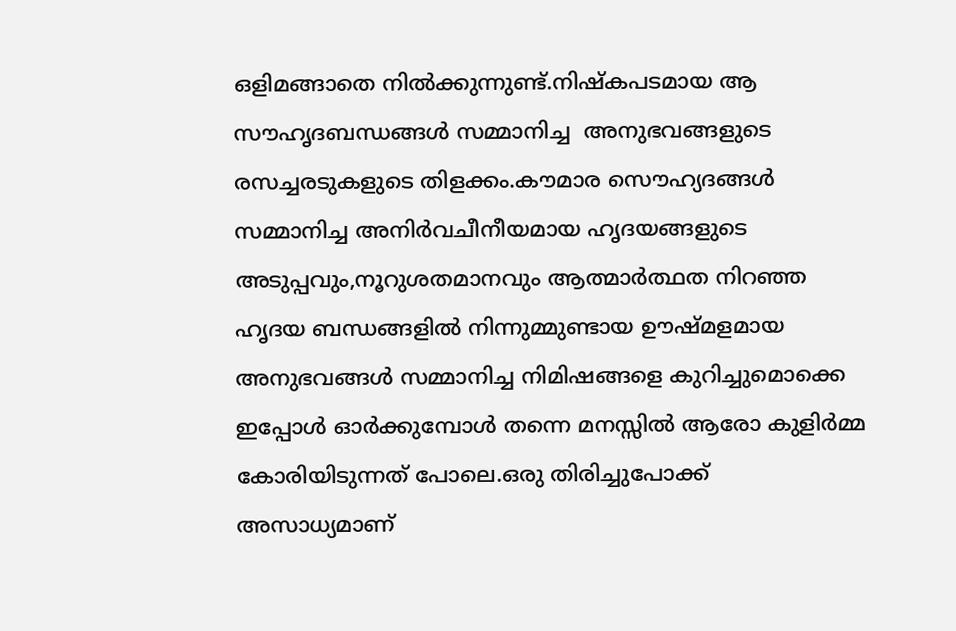ഒളിമങ്ങാതെ നില്‍ക്കുന്നുണ്ട്.നിഷ്കപടമായ ആ സൗഹൃദബന്ധങ്ങള്‍ സമ്മാനിച്ച  അനുഭവങ്ങളുടെ രസച്ചരടുകളുടെ തിളക്കം.കൗമാര സൌഹ്യദങ്ങള്‍ സമ്മാനിച്ച അനിര്‍വചീനീയമായ ഹൃദയങ്ങളുടെ അടുപ്പവും,നൂറുശതമാനവും ആത്മാര്‍ത്ഥത നിറഞ്ഞ ഹൃദയ ബന്ധങ്ങളില്‍ നിന്നുമ്മുണ്ടായ ഊഷ്മളമായ അനുഭവങ്ങള്‍ സമ്മാനിച്ച നിമിഷങ്ങളെ കുറിച്ചുമൊക്കെ ഇപ്പോള്‍ ഓര്‍ക്കുമ്പോള്‍ തന്നെ മനസ്സില്‍ ആരോ കുളിര്‍മ്മ കോരിയിടുന്നത് പോലെ.ഒരു തിരിച്ചുപോക്ക് അസാധ്യമാണ്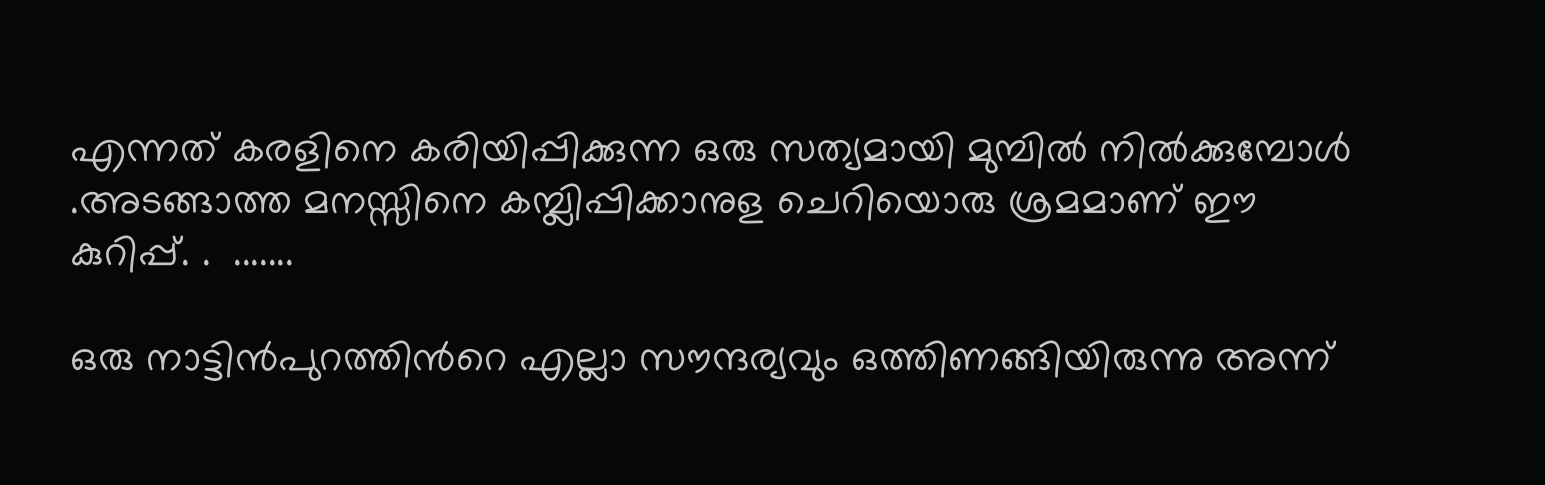എന്നത് കരളിനെ കരിയിപ്പിക്കുന്ന ഒരു സത്യമായി മുമ്പില്‍ നില്‍ക്കുമ്പോള്‍ .അടങ്ങാത്ത മനസ്സിനെ കമ്പ്ലിപ്പിക്കാനുള ചെറിയൊരു ശ്രമമാണ് ഈ കുറിപ്പ്‌. .  .......

ഒരു നാട്ടിന്‍പുറത്തിന്‍റെ എല്ലാ സൗന്ദര്യവും ഒത്തിണങ്ങിയിരുന്നു അന്ന്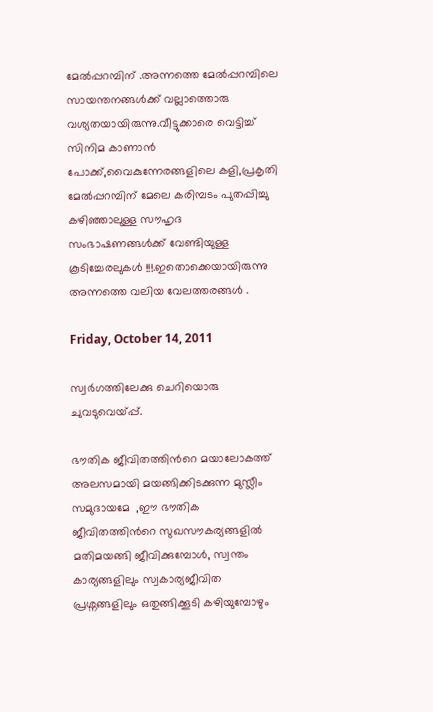മേല്‍പ്പറമ്പിന് .അന്നത്തെ മേല്‍പ്പറമ്പിലെ സായന്തനങ്ങള്‍ക്ക് വല്ലാത്തൊരു വശ്യതയായിരുന്നു.വീട്ടുക്കാരെ വെട്ടിച്ച് സിനിമ കാണാന്‍ പോക്ക്,വൈകുന്നേരങ്ങളിലെ കളി,പ്രകൃതി മേല്‍പ്പറമ്പിന് മേലെ കരിമ്പടം പുതപ്പിച്ചു കഴിഞ്ഞാലുള്ള സൗഹൃദ സംഭാഷണങ്ങള്‍ക്ക് വേണ്ടിയുള്ള കൂടിച്ചേരലുകള്‍ !!!.ഇതൊക്കെയായിരുന്നു അന്നത്തെ വലിയ വേലത്തരങ്ങള്‍ .

Friday, October 14, 2011

സ്വര്‍ഗത്തിലേക്കു ചെറിയൊരു ചുവടുവെയ്പ്പ്.

ഭൗതിക ജീവിതത്തിന്‍റെ മയാലോകത്ത്‌ അലസമായി മയങ്ങിക്കിടക്കുന്ന മുസ്ലീം സമുദായമേ  ,ഈ ഭൗതിക ജീവിതത്തിന്‍റെ സുഖസൗകര്യങ്ങളില്‍ മതിമയങ്ങി ജീവിക്കുമ്പോള്‍, സ്വന്തം കാര്യങ്ങളിലും സ്വകാര്യജീവിത പ്രശ്നങ്ങളിലും ഒതുങ്ങിക്കൂടി കഴിയുമ്പോഴും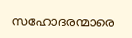സഹോദരന്മാരെ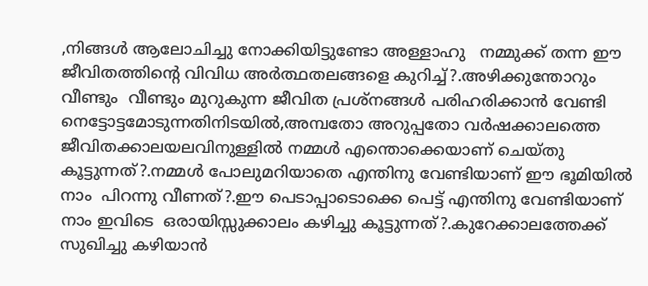,നിങ്ങള്‍ ആലോചിച്ചു നോക്കിയിട്ടുണ്ടോ അള്ളാഹു   നമ്മുക്ക് തന്ന ഈ ജീവിതത്തിന്‍റെ വിവിധ അര്‍ത്ഥതലങ്ങളെ കുറിച്ച്?.അഴിക്കുന്തോറും വീണ്ടും  വീണ്ടും മുറുകുന്ന ജീവിത പ്രശ്നങ്ങള്‍ പരിഹരിക്കാന്‍ വേണ്ടി നെട്ടോട്ടമോടുന്നതിനിടയില്‍,അമ്പതോ അറുപ്പതോ വര്‍ഷക്കാലത്തെ ജീവിതക്കാലയലവിനുള്ളില്‍ നമ്മള്‍ എന്തൊക്കെയാണ് ചെയ്തു കൂട്ടുന്നത്‌?.നമ്മള്‍ പോലുമറിയാതെ എന്തിനു വേണ്ടിയാണ് ഈ ഭൂമിയില്‍ നാം  പിറന്നു വീണത്‌?.ഈ പെടാപ്പാടൊക്കെ പെട്ട് എന്തിനു വേണ്ടിയാണ് നാം ഇവിടെ  ഒരായിസ്സുക്കാലം കഴിച്ചു കൂട്ടുന്നത്‌?.കുറേക്കാലത്തേക്ക് സുഖിച്ചു കഴിയാന്‍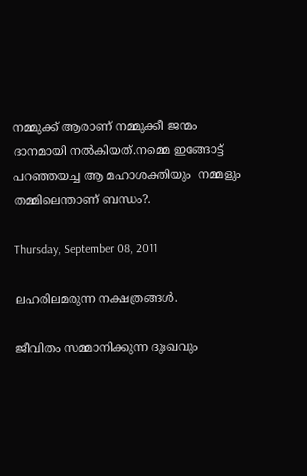നമ്മുക്ക് ആരാണ് നമ്മുക്കീ ജന്മം ദാനമായി നല്‍കിയത്.നമ്മെ ഇങ്ങോട്ട് പറഞ്ഞയച്ച ആ മഹാശക്തിയും  നമ്മളും തമ്മിലെന്താണ് ബന്ധം?.

Thursday, September 08, 2011

ലഹരിലമരുന്ന നക്ഷത്രങ്ങള്‍.

ജീവിതം സമ്മാനിക്കുന്ന ദുഃഖവും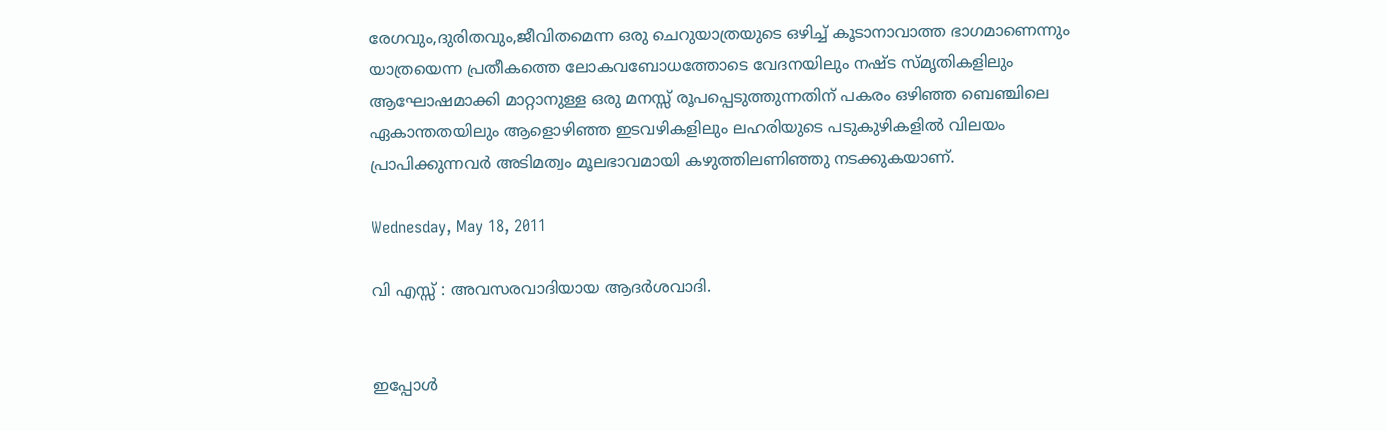രേഗവും,ദുരിതവും,ജീവിതമെന്ന ഒരു ചെറുയാത്രയുടെ ഒഴിച്ച് കൂടാനാവാത്ത ഭാഗമാണെന്നും യാത്രയെന്ന പ്രതീകത്തെ ലോകവബോധത്തോടെ വേദനയിലും നഷ്ട സ്മൃതികളിലും ആഘോഷമാക്കി മാറ്റാനുള്ള ഒരു മനസ്സ്‌ രൂപപ്പെടുത്തുന്നതിന് പകരം ഒഴിഞ്ഞ ബെഞ്ചിലെ ഏകാന്തതയിലും ആളൊഴിഞ്ഞ ഇടവഴികളിലും ലഹരിയുടെ പടുകുഴികളില്‍ വിലയം പ്രാപിക്കുന്നവര്‍ അടിമത്വം മൂലഭാവമായി കഴുത്തിലണിഞ്ഞു നടക്കുകയാണ്.

Wednesday, May 18, 2011

വി എസ്സ് : അവസരവാദിയായ ആദര്‍ശവാദി.


ഇപ്പോള്‍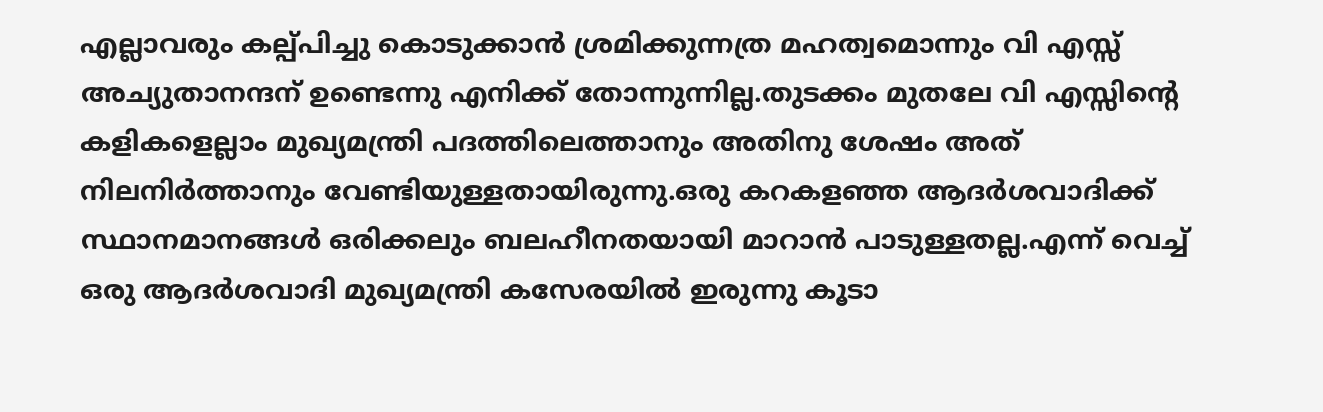എല്ലാവരും കല്പ്പിച്ചു കൊടുക്കാന്‍ ശ്രമിക്കുന്നത്ര മഹത്വമൊന്നും വി എസ്സ് അച്യുതാനന്ദന് ഉണ്ടെന്നു എനിക്ക് തോന്നുന്നില്ല.തുടക്കം മുതലേ വി എസ്സിന്റെ കളികളെല്ലാം മുഖ്യമന്ത്രി പദത്തിലെത്താനും അതിനു ശേഷം അത് നിലനിര്‍ത്താനും വേണ്ടിയുള്ളതായിരുന്നു.ഒരു കറകളഞ്ഞ ആദര്‍ശവാദിക്ക് സ്ഥാനമാനങ്ങള്‍ ഒരിക്കലും ബലഹീനതയായി മാറാന്‍ പാടുള്ളതല്ല.എന്ന് വെച്ച് ഒരു ആദര്‍ശവാദി മുഖ്യമന്ത്രി കസേരയില്‍ ഇരുന്നു കൂടാ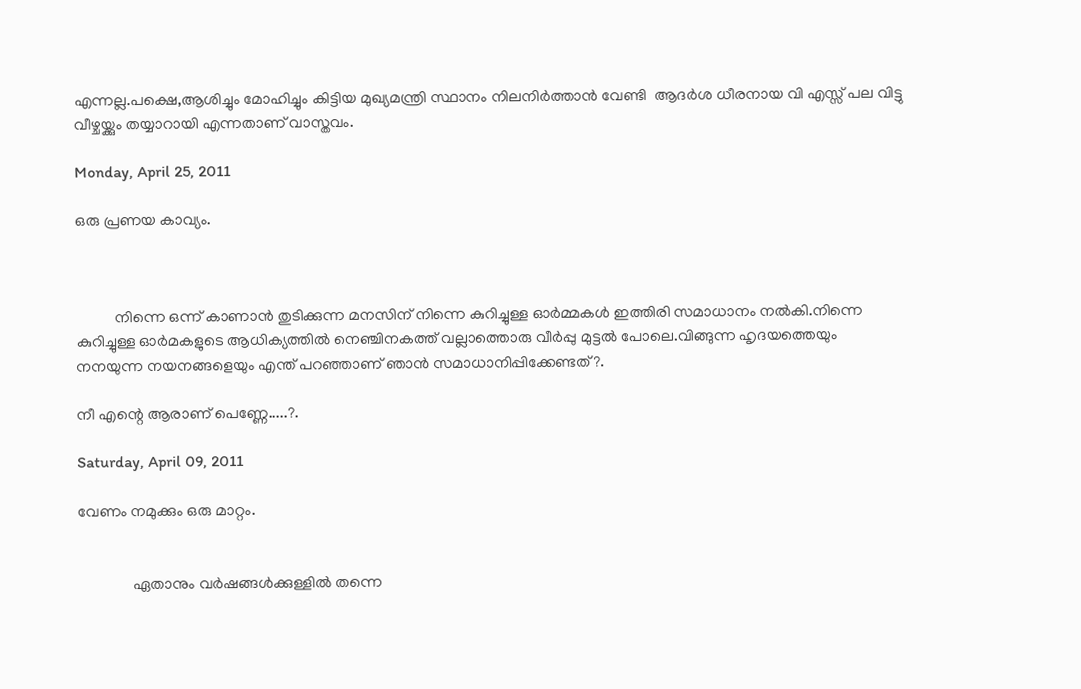എന്നല്ല.പക്ഷെ,ആശിച്ചും മോഹിച്ചും കിട്ടിയ മുഖ്യമന്ത്രി സ്ഥാനം നിലനിര്‍ത്താന്‍ വേണ്ടി  ആദര്‍ശ ധീരനായ വി എസ്സ് പല വിട്ടു വീഴ്ചയ്ക്കും തയ്യാറായി എന്നതാണ് വാസ്തവം.

Monday, April 25, 2011

ഒരു പ്രണയ കാവ്യം.



          നിന്നെ ഒന്ന് കാണാന്‍ തുടിക്കുന്ന മനസിന്‌ നിന്നെ കുറിച്ചുള്ള ഓര്‍മ്മകള്‍ ഇത്തിരി സമാധാനം നല്‍കി.നിന്നെ കുറിച്ചുള്ള ഓര്‍മകളുടെ ആധിക്യത്തില്‍ നെഞ്ചിനകത്ത് വല്ലാത്തൊരു വീര്‍പ്പു മുട്ടല്‍ പോലെ.വിങ്ങുന്ന ഹൃദയത്തെയും നനയുന്ന നയനങ്ങളെയും എന്ത് പറഞ്ഞാണ് ഞാന്‍ സമാധാനിപ്പിക്കേണ്ടത്?.

നീ എന്റെ ആരാണ് പെണ്ണേ.....?.

Saturday, April 09, 2011

വേണം നമുക്കും ഒരു മാറ്റം.


              ഏതാനും വര്‍ഷങ്ങള്‍ക്കുള്ളില്‍ തന്നെ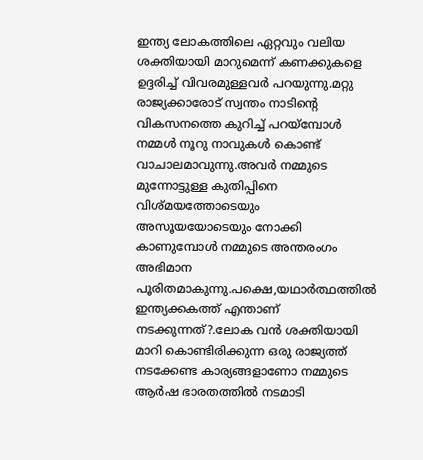ഇന്ത്യ ലോകത്തിലെ ഏറ്റവും വലിയ ശക്തിയായി മാറുമെന്ന് കണക്കുകളെ ഉദ്ദരിച്ച് വിവരമുള്ളവര്‍ പറയുന്നു.മറ്റു രാജ്യക്കാരോട് സ്വന്തം നാടിന്റെ വികസനത്തെ കുറിച്ച് പറയ്മ്പോള്‍ നമ്മള്‍ നൂറു നാവുകള്‍ കൊണ്ട് വാചാലമാവുന്നു.അവര്‍ നമ്മുടെ മുന്നോട്ടുള്ള കുതിപ്പിനെ വിശ്മയത്തോടെയും അസൂയയോടെയും നോക്കി  കാണുമ്പോള്‍ നമ്മുടെ അന്തരംഗം അഭിമാന പൂരിതമാകുന്നു.പക്ഷെ,യഥാര്‍ത്ഥത്തില്‍ ഇന്ത്യക്കകത്ത് എന്താണ് നടക്കുന്നത്?.ലോക വന്‍ ശക്തിയായി മാറി കൊണ്ടിരിക്കുന്ന ഒരു രാജ്യത്ത് നടക്കേണ്ട കാര്യങ്ങളാണോ നമ്മുടെ ആര്‍ഷ ഭാരതത്തില്‍ നടമാടി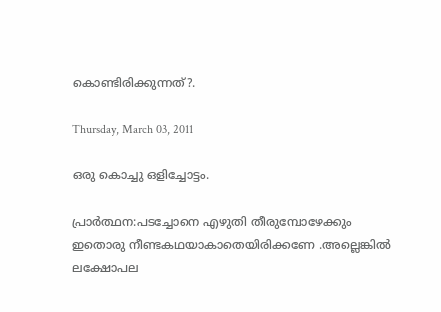കൊണ്ടിരിക്കുന്നത്‌?.

Thursday, March 03, 2011

ഒരു കൊച്ചു ഒളിച്ചോട്ടം.

പ്രാര്‍ത്ഥന:പടച്ചോനെ എഴുതി തീരുമ്പോഴേക്കും ഇതൊരു നീണ്ടകഥയാകാതെയിരിക്കണേ .അല്ലെങ്കില്‍ ലക്ഷോപല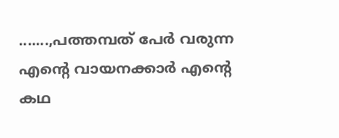.......,പത്തമ്പത് പേര്‍ വരുന്ന എന്റെ വായനക്കാര്‍ എന്റെ കഥ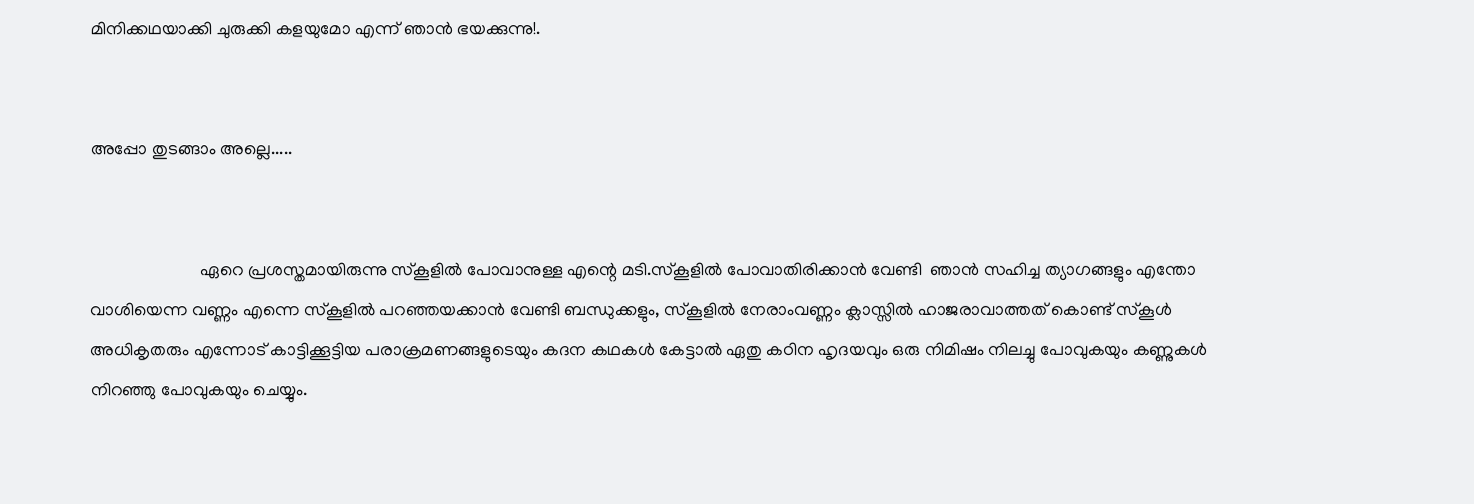മിനിക്കഥയാക്കി ചുരുക്കി കളയുമോ എന്ന് ഞാന്‍ ഭയക്കുന്നു!.


അപ്പോ തുടങ്ങാം അല്ലെ.....


                         ഏറെ പ്രശസ്തമായിരുന്നു സ്കൂളില്‍ പോവാനുള്ള എന്റെ മടി.സ്കൂളില്‍ പോവാതിരിക്കാന്‍ വേണ്ടി  ഞാന്‍ സഹിച്ച ത്യാഗങ്ങളും എന്തോ വാശിയെന്ന വണ്ണം എന്നെ സ്കൂളില്‍ പറഞ്ഞയക്കാന്‍ വേണ്ടി ബന്ധുക്കളും, സ്കൂളില്‍ നേരാംവണ്ണം ക്ലാസ്സില്‍ ഹാജരാവാത്തത് കൊണ്ട് സ്കൂള്‍ അധികൃതരും എന്നോട് കാട്ടിക്കൂട്ടിയ പരാക്രമണങ്ങളുടെയും കദന കഥകള്‍ കേട്ടാല്‍ ഏതു കഠിന ഹൃദയവും ഒരു നിമിഷം നിലച്ചു പോവുകയും കണ്ണുകള്‍ നിറഞ്ഞു പോവുകയും ചെയ്യും.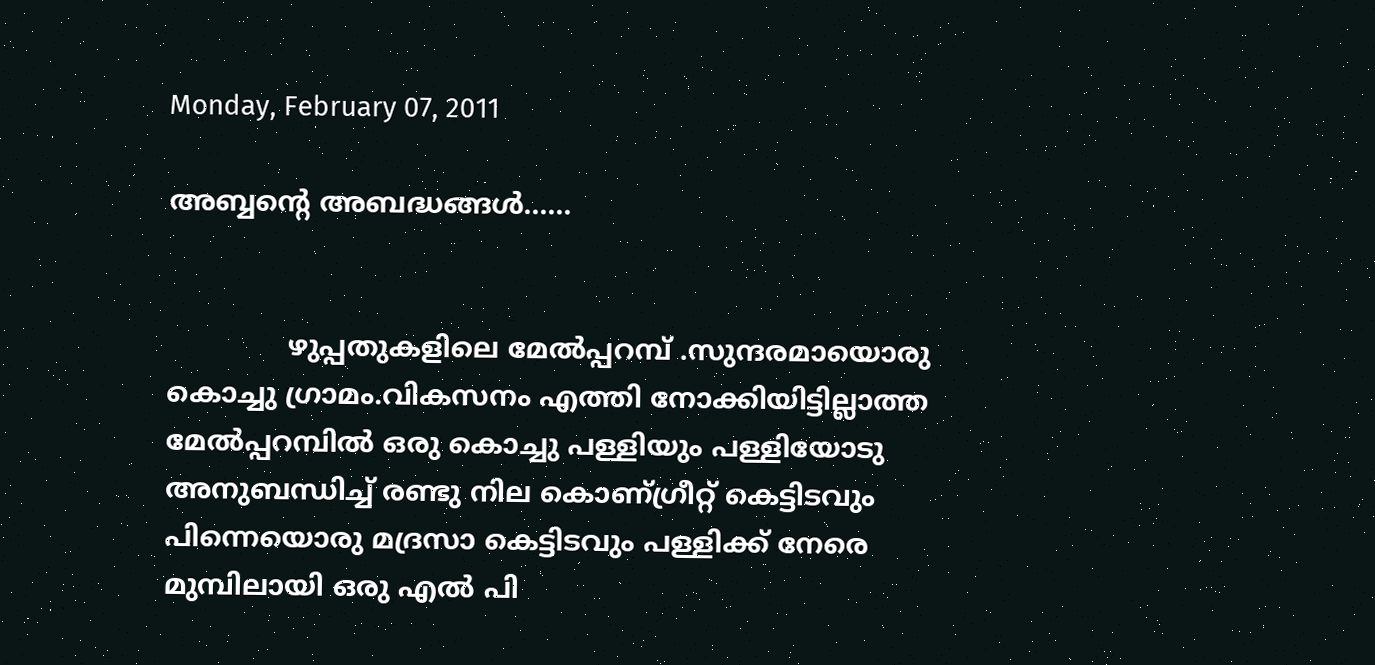Monday, February 07, 2011

അബ്ബന്‍റെ അബദ്ധങ്ങള്‍......


              ഴുപ്പതുകളിലെ മേല്‍പ്പറമ്പ് .സുന്ദരമായൊരു കൊച്ചു ഗ്രാമം.വികസനം എത്തി നോക്കിയിട്ടില്ലാത്ത മേല്‍പ്പറമ്പില്‍ ഒരു കൊച്ചു പള്ളിയും പള്ളിയോടു അനുബന്ധിച്ച് രണ്ടു നില കൊണ്ഗ്രീറ്റ്‌ കെട്ടിടവും പിന്നെയൊരു മദ്രസാ കെട്ടിടവും പള്ളിക്ക് നേരെ മുമ്പിലായി ഒരു എല്‍ പി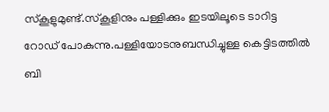സ്കൂളുമുണ്ട്.സ്കൂളിനും പള്ളിക്കും ഇടയിലൂടെ ടാറിട്ട റോഡ്‌ പോകുന്നു.പള്ളിയോടനുബന്ധിച്ചുള്ള കെട്ടിടത്തില്‍ ബി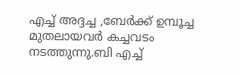എച്ച് അദ്ദച്ച ,ബേര്‍ക്ക് ഉമ്പൂച്ച മുതലായവര്‍ കച്ചവടം നടത്തുന്നു.ബി എച്ച്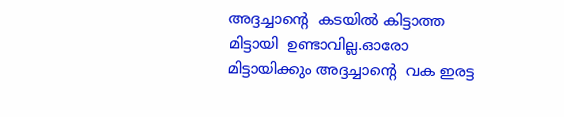അദ്ദച്ചാന്റെ  കടയില്‍ കിട്ടാത്ത മിട്ടായി  ഉണ്ടാവില്ല.ഓരോ മിട്ടായിക്കും അദ്ദച്ചാന്റെ  വക ഇരട്ട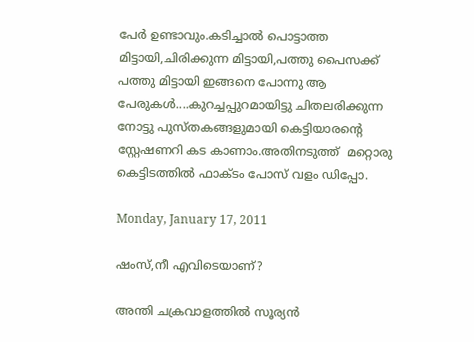പേര്‍ ഉണ്ടാവും.കടിച്ചാല്‍ പൊട്ടാത്ത മിട്ടായി,ചിരിക്കുന്ന മിട്ടായി,പത്തു പൈസക്ക്‌ പത്തു മിട്ടായി ഇങ്ങനെ പോന്നു ആ പേരുകള്‍....കുറച്ചപ്പുറമായിട്ടു ചിതലരിക്കുന്ന നോട്ടു പുസ്തകങ്ങളുമായി കെട്ടിയാരന്റെ സ്റ്റേഷണറി കട കാണാം.അതിനടുത്ത്‌  മറ്റൊരു കെട്ടിടത്തില്‍ ഫാക്ടം പോസ് വളം ഡിപ്പോ.

Monday, January 17, 2011

ഷംസ്,നീ എവിടെയാണ്?

അന്തി ചക്രവാളത്തില്‍ സൂര്യന്‍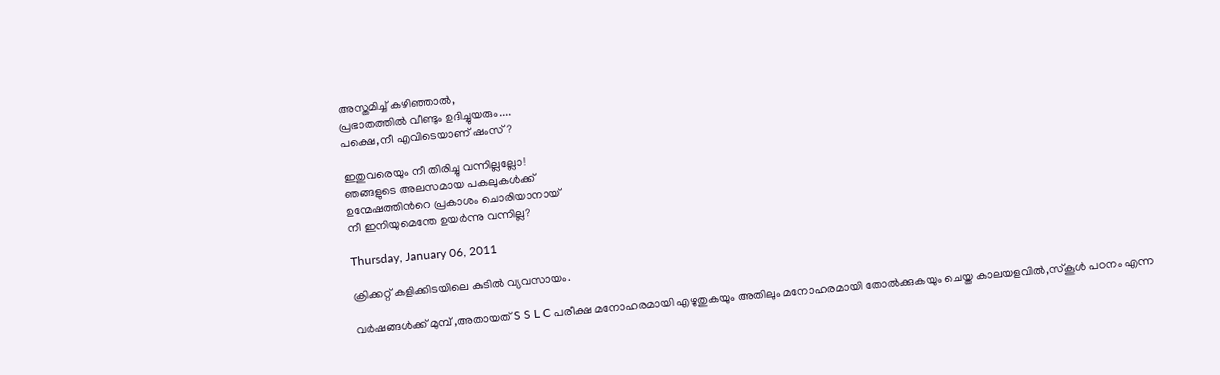അസ്തമിച്ച് കഴിഞ്ഞാല്‍,
പ്രഭാതത്തില്‍ വീണ്ടും ഉദിച്ചുയരും....
പക്ഷെ,നീ എവിടെയാണ് ഷംസ്?

ഇതുവരെയും നീ തിരിച്ചു വന്നില്ലല്ലോ!
ഞങ്ങളുടെ അലസമായ പകലുകള്‍ക്ക്
ഉന്മേഷത്തിന്‍റെ പ്രകാശം ചൊരിയാനായ്
നീ ഇനിയുമെന്തേ ഉയര്‍ന്നു വന്നില്ല?

Thursday, January 06, 2011

ക്രിക്കറ്റ്‌ കളിക്കിടയിലെ കുടില്‍ വ്യവസായം.

വര്‍ഷങ്ങള്‍ക്ക് മുമ്പ്‌ ,അതായത് S S L C പരീക്ഷ മനോഹരമായി എഴുതുകയും അതിലും മനോഹരമായി തോല്‍ക്കുകയും ചെയ്ത കാലയളവില്‍,സ്കൂള്‍ പഠനം എന്ന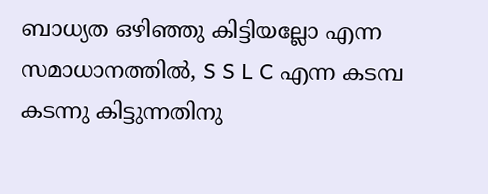ബാധ്യത ഒഴിഞ്ഞു കിട്ടിയല്ലോ എന്ന സമാധാനത്തില്‍, S S L C എന്ന കടമ്പ കടന്നു കിട്ടുന്നതിനു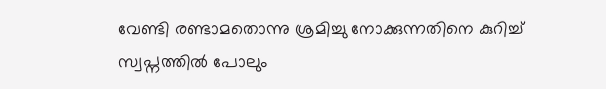വേണ്ടി രണ്ടാമതൊന്നു ശ്രമിച്ചു നോക്കുന്നതിനെ കുറിച്ച് സ്വപ്നത്തില്‍ പോലും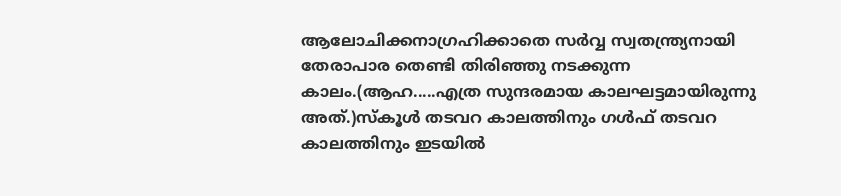ആലോചിക്കനാഗ്രഹിക്കാതെ സര്‍വ്വ സ്വതന്ത്ര്യനായി തേരാപാര തെണ്ടി തിരിഞ്ഞു നടക്കുന്ന കാലം.(ആഹ.....എത്ര സുന്ദരമായ കാലഘട്ടമായിരുന്നു അത്.)സ്കൂള്‍ തടവറ കാലത്തിനും ഗള്‍ഫ്‌ തടവറ കാലത്തിനും ഇടയില്‍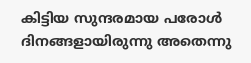കിട്ടിയ സുന്ദരമായ പരോള്‍ ദിനങ്ങളായിരുന്നു അതെന്നു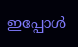ഇപ്പോള്‍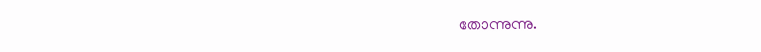തോന്നുന്നു.